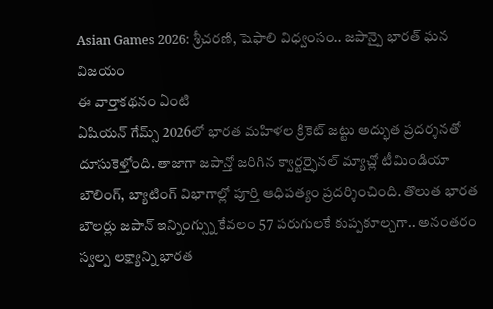Asian Games 2026: శ్రీచరణి, షెఫాలి విధ్వంసం.. జపాన్పై భారత్ ఘన విజయం
ఈ వార్తాకథనం ఏంటి
ఏషియన్ గేమ్స్ 2026లో భారత మహిళల క్రికెట్ జట్టు అద్భుత ప్రదర్శనతో దూసుకెళ్తోంది. తాజాగా జపాన్తో జరిగిన క్వార్టర్ఫైనల్ మ్యాచ్లో టీమిండియా బౌలింగ్, బ్యాటింగ్ విభాగాల్లో పూర్తి ఆధిపత్యం ప్రదర్శించింది. తొలుత భారత బౌలర్లు జపాన్ ఇన్నింగ్స్ను కేవలం 57 పరుగులకే కుప్పకూల్చగా.. అనంతరం స్వల్ప లక్ష్యాన్ని భారత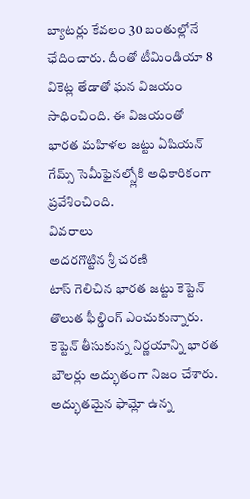బ్యాటర్లు కేవలం 30 బంతుల్లోనే ఛేదించారు. దీంతో టీమిండియా 8 వికెట్ల తేడాతో ఘన విజయం సాధించింది. ఈ విజయంతో భారత మహిళల జట్టు ఏషియన్ గేమ్స్ సెమీఫైనల్స్లోకి అధికారికంగా ప్రవేశించింది.
వివరాలు
అదరగొట్టిన శ్రీ చరణి
టాస్ గెలిచిన భారత జట్టు కెప్టెన్ తొలుత ఫీల్డింగ్ ఎంచుకున్నారు. కెప్టెన్ తీసుకున్న నిర్ణయాన్ని భారత బౌలర్లు అద్భుతంగా నిజం చేశారు.
అద్భుతమైన ఫామ్లో ఉన్న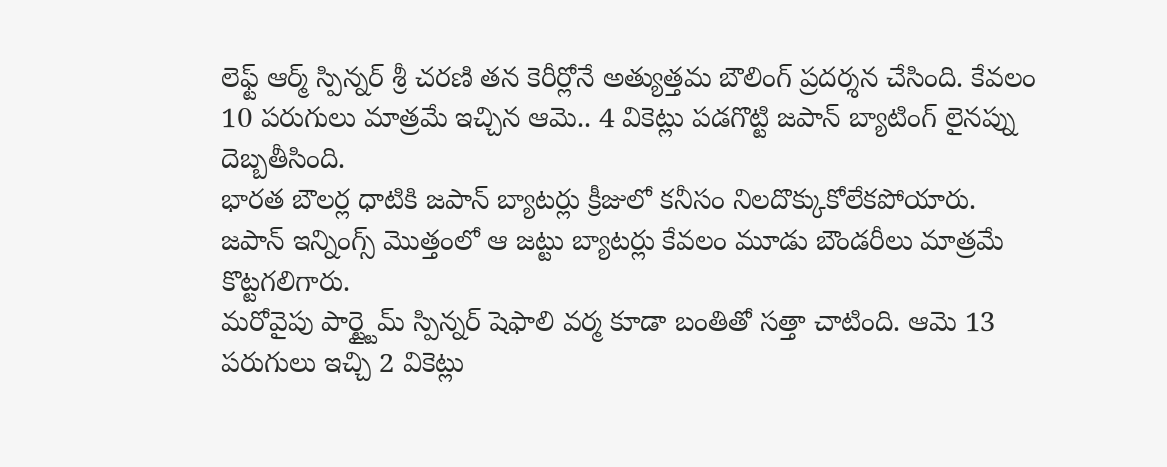లెఫ్ట్ ఆర్మ్ స్పిన్నర్ శ్రీ చరణి తన కెరీర్లోనే అత్యుత్తమ బౌలింగ్ ప్రదర్శన చేసింది. కేవలం 10 పరుగులు మాత్రమే ఇచ్చిన ఆమె.. 4 వికెట్లు పడగొట్టి జపాన్ బ్యాటింగ్ లైనప్ను దెబ్బతీసింది.
భారత బౌలర్ల ధాటికి జపాన్ బ్యాటర్లు క్రీజులో కనీసం నిలదొక్కుకోలేకపోయారు. జపాన్ ఇన్నింగ్స్ మొత్తంలో ఆ జట్టు బ్యాటర్లు కేవలం మూడు బౌండరీలు మాత్రమే కొట్టగలిగారు.
మరోవైపు పార్ట్టైమ్ స్పిన్నర్ షెఫాలి వర్మ కూడా బంతితో సత్తా చాటింది. ఆమె 13 పరుగులు ఇచ్చి 2 వికెట్లు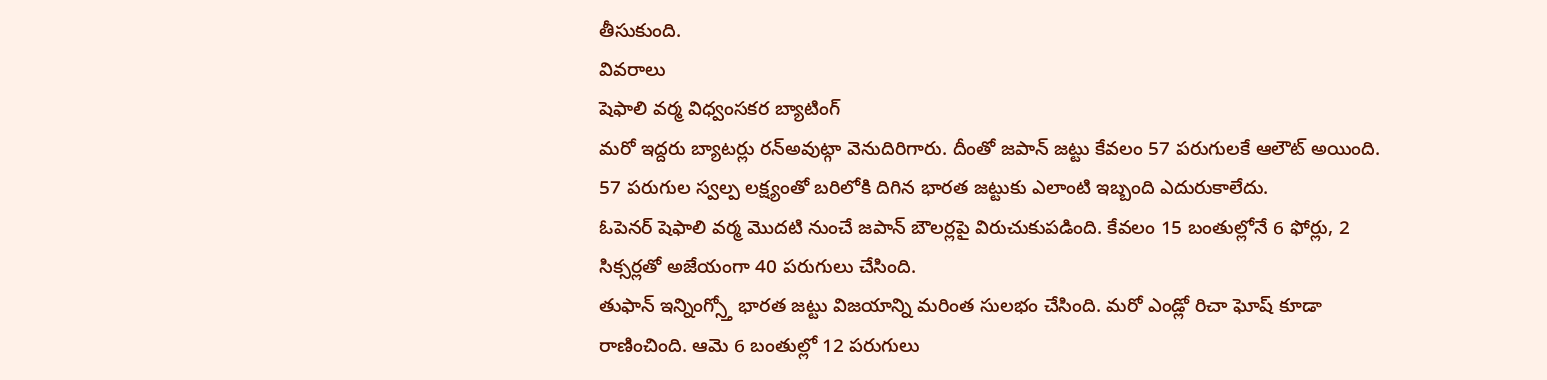తీసుకుంది.
వివరాలు
షెఫాలి వర్మ విధ్వంసకర బ్యాటింగ్
మరో ఇద్దరు బ్యాటర్లు రన్అవుట్గా వెనుదిరిగారు. దీంతో జపాన్ జట్టు కేవలం 57 పరుగులకే ఆలౌట్ అయింది. 57 పరుగుల స్వల్ప లక్ష్యంతో బరిలోకి దిగిన భారత జట్టుకు ఎలాంటి ఇబ్బంది ఎదురుకాలేదు.
ఓపెనర్ షెఫాలి వర్మ మొదటి నుంచే జపాన్ బౌలర్లపై విరుచుకుపడింది. కేవలం 15 బంతుల్లోనే 6 ఫోర్లు, 2 సిక్సర్లతో అజేయంగా 40 పరుగులు చేసింది.
తుఫాన్ ఇన్నింగ్స్తో భారత జట్టు విజయాన్ని మరింత సులభం చేసింది. మరో ఎండ్లో రిచా ఘోష్ కూడా రాణించింది. ఆమె 6 బంతుల్లో 12 పరుగులు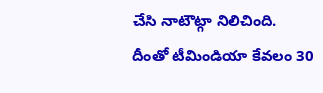చేసి నాటౌట్గా నిలిచింది.
దీంతో టీమిండియా కేవలం 30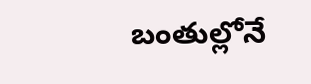బంతుల్లోనే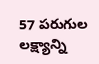57 పరుగుల లక్ష్యాన్ని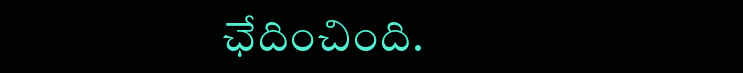ఛేదించింది.